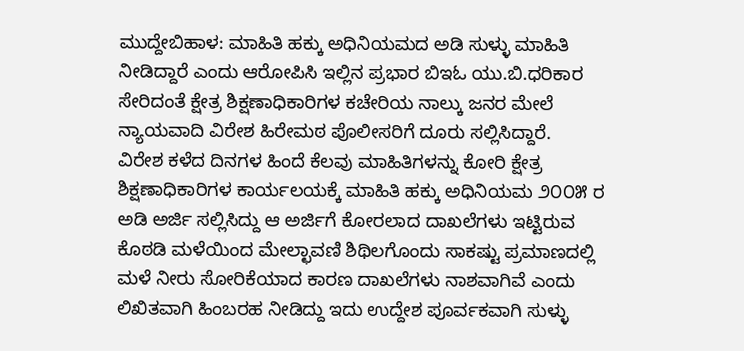ಮುದ್ದೇಬಿಹಾಳ: ಮಾಹಿತಿ ಹಕ್ಕು ಅಧಿನಿಯಮದ ಅಡಿ ಸುಳ್ಳು ಮಾಹಿತಿ ನೀಡಿದ್ದಾರೆ ಎಂದು ಆರೋಪಿಸಿ ಇಲ್ಲಿನ ಪ್ರಭಾರ ಬಿಇಓ ಯು.ಬಿ.ಧರಿಕಾರ ಸೇರಿದಂತೆ ಕ್ಷೇತ್ರ ಶಿಕ್ಷಣಾಧಿಕಾರಿಗಳ ಕಚೇರಿಯ ನಾಲ್ಕು ಜನರ ಮೇಲೆ ನ್ಯಾಯವಾದಿ ವಿರೇಶ ಹಿರೇಮಠ ಪೊಲೀಸರಿಗೆ ದೂರು ಸಲ್ಲಿಸಿದ್ದಾರೆ.
ವಿರೇಶ ಕಳೆದ ದಿನಗಳ ಹಿಂದೆ ಕೆಲವು ಮಾಹಿತಿಗಳನ್ನು ಕೋರಿ ಕ್ಷೇತ್ರ ಶಿಕ್ಷಣಾಧಿಕಾರಿಗಳ ಕಾರ್ಯಲಯಕ್ಕೆ ಮಾಹಿತಿ ಹಕ್ಕು ಅಧಿನಿಯಮ ೨೦೦೫ ರ ಅಡಿ ಅರ್ಜಿ ಸಲ್ಲಿಸಿದ್ದು ಆ ಅರ್ಜಿಗೆ ಕೋರಲಾದ ದಾಖಲೆಗಳು ಇಟ್ಟಿರುವ ಕೊಠಡಿ ಮಳೆಯಿಂದ ಮೇಲ್ಛಾವಣಿ ಶಿಥಿಲಗೊಂದು ಸಾಕಷ್ಟು ಪ್ರಮಾಣದಲ್ಲಿ ಮಳೆ ನೀರು ಸೋರಿಕೆಯಾದ ಕಾರಣ ದಾಖಲೆಗಳು ನಾಶವಾಗಿವೆ ಎಂದು ಲಿಖಿತವಾಗಿ ಹಿಂಬರಹ ನೀಡಿದ್ದು ಇದು ಉದ್ದೇಶ ಪೂರ್ವಕವಾಗಿ ಸುಳ್ಳು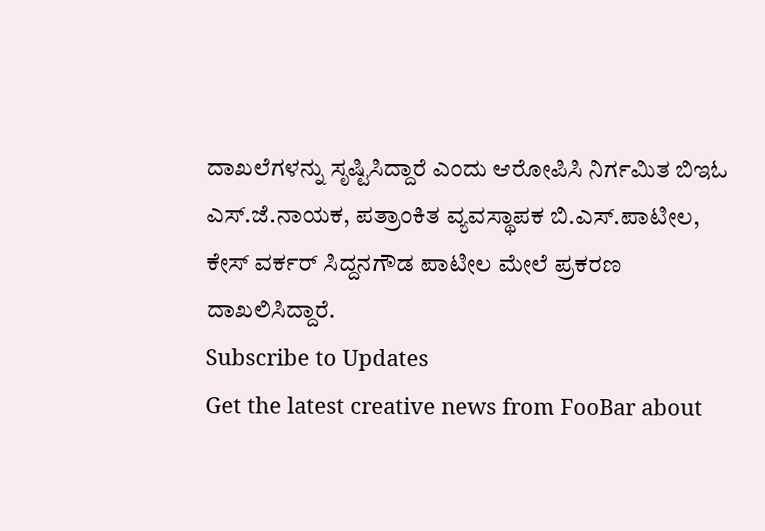ದಾಖಲೆಗಳನ್ನು ಸೃಷ್ಟಿಸಿದ್ದಾರೆ ಎಂದು ಆರೋಪಿಸಿ ನಿರ್ಗಮಿತ ಬಿಇಓ ಎಸ್.ಜೆ.ನಾಯಕ, ಪತ್ರಾಂಕಿತ ವ್ಯವಸ್ಥಾಪಕ ಬಿ.ಎಸ್.ಪಾಟೀಲ, ಕೇಸ್ ವರ್ಕರ್ ಸಿದ್ದನಗೌಡ ಪಾಟೀಲ ಮೇಲೆ ಪ್ರಕರಣ ದಾಖಲಿಸಿದ್ದಾರೆ.
Subscribe to Updates
Get the latest creative news from FooBar about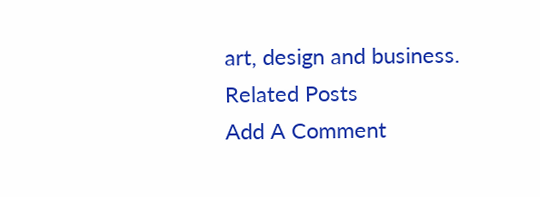art, design and business.
Related Posts
Add A Comment